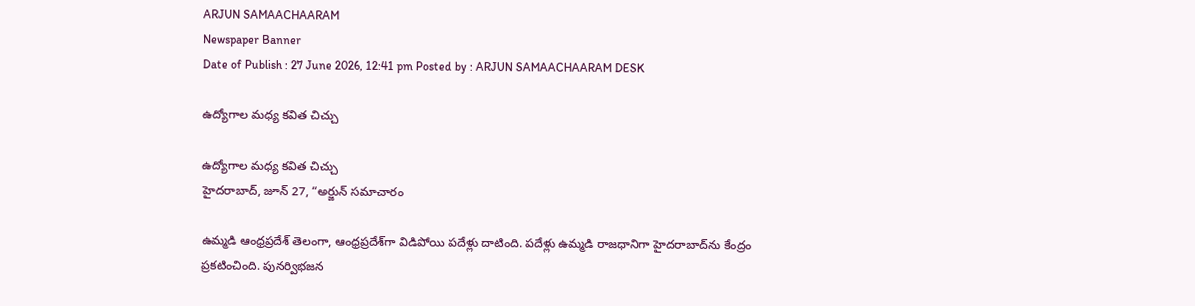ARJUN SAMAACHAARAM
Newspaper Banner
Date of Publish : 27 June 2026, 12:41 pm Posted by : ARJUN SAMAACHAARAM DESK

ఉద్యోగాల మధ్య కవిత చిచ్చు

ఉద్యోగాల మధ్య కవిత చిచ్చు
హైదరాబాద్, జూన్ 27, “అర్జున్ సమాచారం

ఉమ్మడి ఆంధ్రప్రదేశ్‌ తెలంగా, ఆంధ్రప్రదేశ్‌గా విడిపోయి పదేళ్లు దాటింది. పదేళ్లు ఉమ్మడి రాజధానిగా హైదరాబాద్‌ను కేంద్రం ప్రకటించింది. పునర్విభజన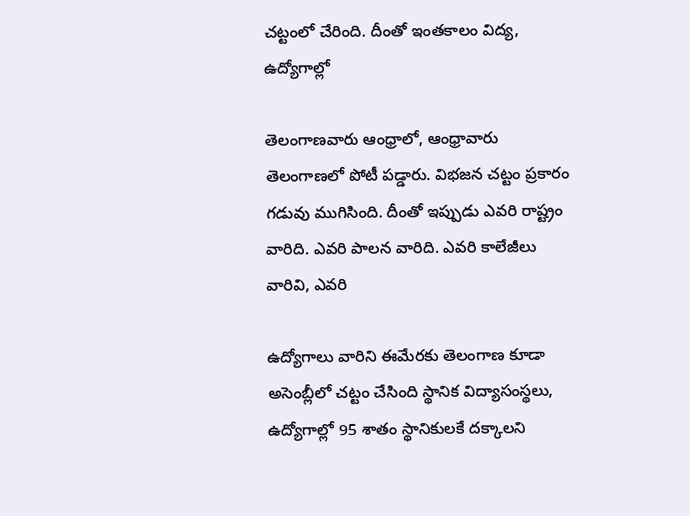చట్టంలో చేరింది. దీంతో ఇంతకాలం విద్య, ఉద్యోగాల్లో

తెలంగాణవారు ఆంధ్రాలో, ఆంధ్రావారు తెలంగాణలో పోటీ పడ్డారు. విభజన చట్టం ప్రకారం గడువు ముగిసింది. దీంతో ఇప్పుడు ఎవరి రాష్ట్రం వారిది. ఎవరి పాలన వారిది. ఎవరి కాలేజీలు వారివి, ఎవరి

ఉద్యోగాలు వారిని ఈమేరకు తెలంగాణ కూడా అసెంబ్లీలో చట్టం చేసింది స్థానిక విద్యాసంస్థలు, ఉద్యోగాల్లో 95 శాతం స్థానికులకే దక్కాలని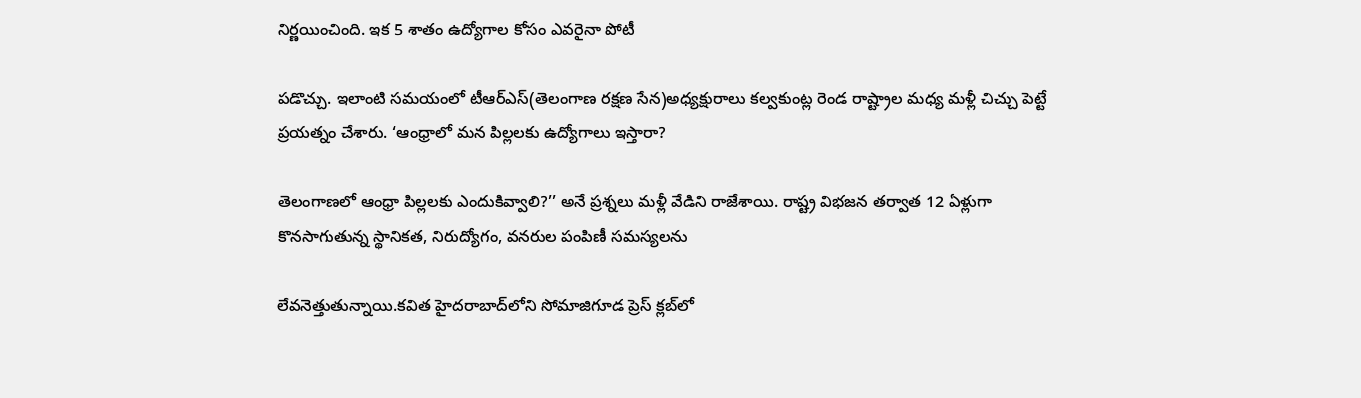నిర్ణయించింది. ఇక 5 శాతం ఉద్యోగాల కోసం ఎవరైనా పోటీ

పడొచ్చు. ఇలాంటి సమయంలో టీఆర్‌ఎస్‌(తెలంగాణ రక్షణ సేన)అధ్యక్షురాలు కల్వకుంట్ల రెండ రాష్ట్రాల మధ్య మళ్లీ చిచ్చు పెట్టే ప్రయత్నం చేశారు. ‘ఆంధ్రాలో మన పిల్లలకు ఉద్యోగాలు ఇస్తారా?

తెలంగాణలో ఆంధ్రా పిల్లలకు ఎందుకివ్వాలి?’’ అనే ప్రశ్నలు మళ్లీ వేడిని రాజేశాయి. రాష్ట్ర విభజన తర్వాత 12 ఏళ్లుగా కొనసాగుతున్న స్థానికత, నిరుద్యోగం, వనరుల పంపిణీ సమస్యలను

లేవనెత్తుతున్నాయి.కవిత హైదరాబాద్‌లోని సోమాజిగూడ ప్రెస్‌ క్లబ్‌లో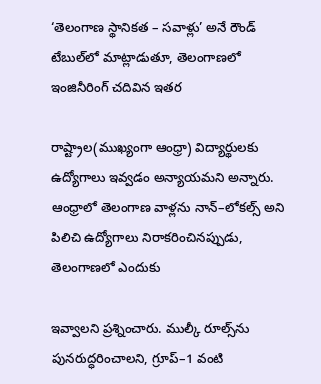‘తెలంగాణ స్థానికత – సవాళ్లు’ అనే రౌండ్‌ టేబుల్‌లో మాట్లాడుతూ, తెలంగాణలో ఇంజినీరింగ్‌ చదివిన ఇతర

రాష్ట్రాల(ముఖ్యంగా ఆంధ్రా) విద్యార్థులకు ఉద్యోగాలు ఇవ్వడం అన్యాయమని అన్నారు. ఆంధ్రాలో తెలంగాణ వాళ్లను నాన్‌–లోకల్స్‌ అని పిలిచి ఉద్యోగాలు నిరాకరించినప్పుడు, తెలంగాణలో ఎందుకు

ఇవ్వాలని ప్రశ్నించారు. ముల్కీ రూల్స్‌ను పునరుద్ధరించాలని, గ్రూప్‌–1 వంటి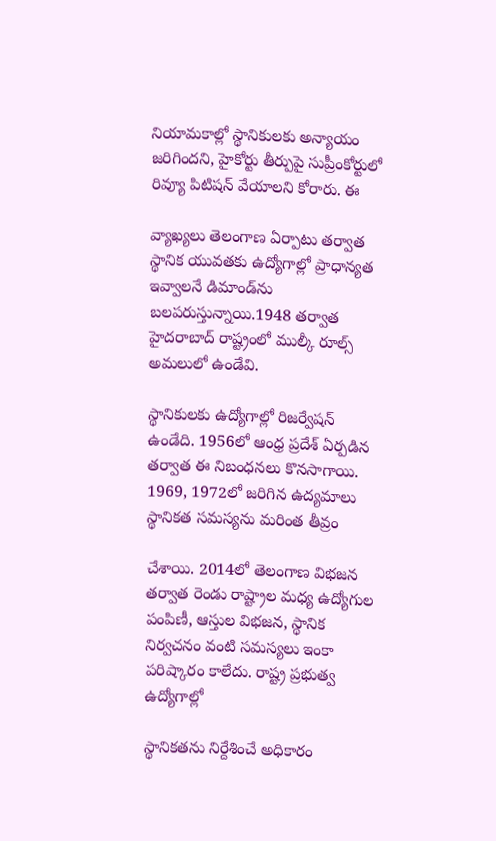నియామకాల్లో స్థానికులకు అన్యాయం జరిగిందని, హైకోర్టు తీర్పుపై సుప్రీంకోర్టులో రివ్యూ పిటిషన్‌ వేయాలని కోరారు. ఈ

వ్యాఖ్యలు తెలంగాణ ఏర్పాటు తర్వాత స్థానిక యువతకు ఉద్యోగాల్లో ప్రాధాన్యత ఇవ్వాలనే డిమాండ్‌ను బలపరుస్తున్నాయి.1948 తర్వాత హైదరాబాద్‌ రాష్ట్రంలో ముల్కీ రూల్స్‌ అమలులో ఉండేవి.

స్థానికులకు ఉద్యోగాల్లో రిజర్వేషన్‌ ఉండేది. 1956లో ఆంధ్ర ప్రదేశ్‌ ఏర్పడిన తర్వాత ఈ నిబంధనలు కొనసాగాయి. 1969, 1972లో జరిగిన ఉద్యమాలు స్థానికత సమస్యను మరింత తీవ్రం

చేశాయి. 2014లో తెలంగాణ విభజన తర్వాత రెండు రాష్ట్రాల మధ్య ఉద్యోగుల పంపిణీ, ఆస్తుల విభజన, స్థానిక నిర్వచనం వంటి సమస్యలు ఇంకా పరిష్కారం కాలేదు. రాష్ట్ర ప్రభుత్వ ఉద్యోగాల్లో

స్థానికతను నిర్దేశించే అధికారం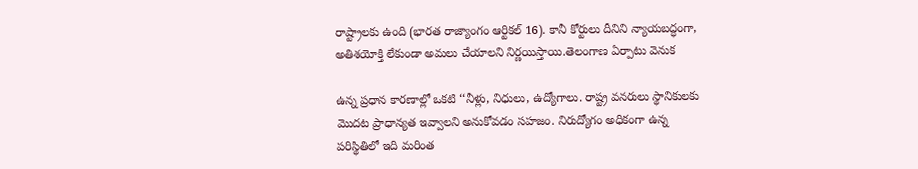రాష్ట్రాలకు ఉంది (భారత రాజ్యాంగం ఆర్టికల్‌ 16). కానీ కోర్టులు దీనిని న్యాయబద్ధంగా, అతిశయోక్తి లేకుండా అమలు చేయాలని నిర్ణయిస్తాయి.తెలంగాణ ఏర్పాటు వెనుక

ఉన్న ప్రధాన కారణాల్లో ఒకటి ‘‘నీళ్లు, నిధులు, ఉద్యోగాలు. రాష్ట్ర వనరులు స్థానికులకు మొదట ప్రాధాన్యత ఇవ్వాలని అనుకోవడం సహజం. నిరుద్యోగం అధికంగా ఉన్న పరిస్థితిలో ఇది మరింత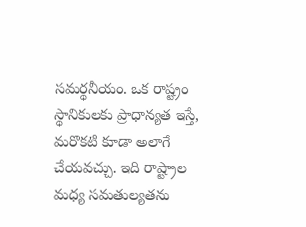సమర్థనీయం. ఒక రాష్ట్రం స్థానికులకు ప్రాధాన్యత ఇస్తే, మరొకటి కూడా అలాగే చేయవచ్చు. ఇది రాష్ట్రాల మధ్య సమతుల్యతను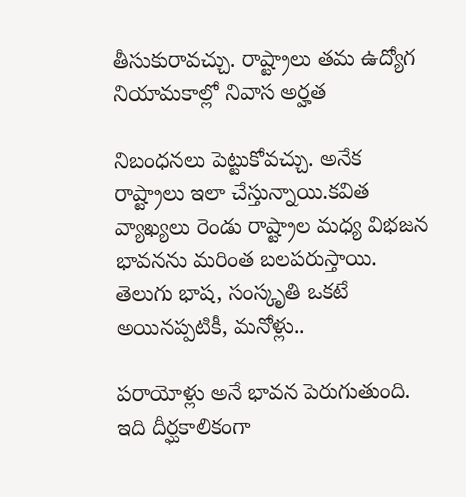తీసుకురావచ్చు. రాష్ట్రాలు తమ ఉద్యోగ నియామకాల్లో నివాస అర్హత

నిబంధనలు పెట్టుకోవచ్చు. అనేక రాష్ట్రాలు ఇలా చేస్తున్నాయి.కవిత వ్యాఖ్యలు రెండు రాష్ట్రాల మధ్య విభజన భావనను మరింత బలపరుస్తాయి. తెలుగు భాష, సంస్కృతి ఒకటే అయినప్పటికీ, మనోళ్లు..

పరాయోళ్లు అనే భావన పెరుగుతుంది. ఇది దీర్ఘకాలికంగా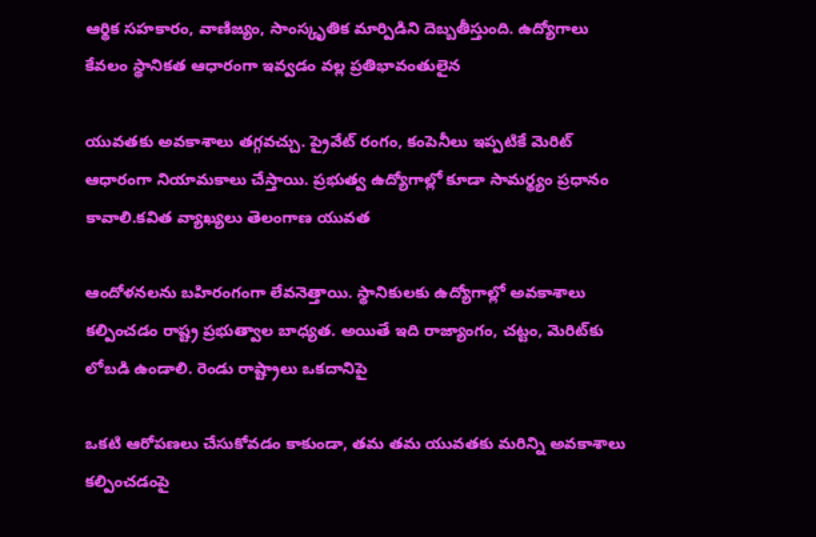ఆర్థిక సహకారం, వాణిజ్యం, సాంస్కృతిక మార్పిడిని దెబ్బతీస్తుంది. ఉద్యోగాలు కేవలం స్థానికత ఆధారంగా ఇవ్వడం వల్ల ప్రతిభావంతులైన

యువతకు అవకాశాలు తగ్గవచ్చు. ప్రైవేట్‌ రంగం, కంపెనీలు ఇప్పటికే మెరిట్‌ ఆధారంగా నియామకాలు చేస్తాయి. ప్రభుత్వ ఉద్యోగాల్లో కూడా సామర్థ్యం ప్రధానం కావాలి.కవిత వ్యాఖ్యలు తెలంగాణ యువత

ఆందోళనలను బహిరంగంగా లేవనెత్తాయి. స్థానికులకు ఉద్యోగాల్లో అవకాశాలు కల్పించడం రాష్ట్ర ప్రభుత్వాల బాధ్యత. అయితే ఇది రాజ్యాంగం, చట్టం, మెరిట్‌కు లోబడి ఉండాలి. రెండు రాష్ట్రాలు ఒకదానిపై

ఒకటి ఆరోపణలు చేసుకోవడం కాకుండా, తమ తమ యువతకు మరిన్ని అవకాశాలు కల్పించడంపై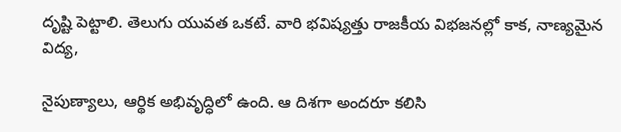దృష్టి పెట్టాలి. తెలుగు యువత ఒకటే. వారి భవిష్యత్తు రాజకీయ విభజనల్లో కాక, నాణ్యమైన విద్య,

నైపుణ్యాలు, ఆర్థిక అభివృద్ధిలో ఉంది. ఆ దిశగా అందరూ కలిసి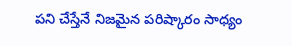పని చేస్తేనే నిజమైన పరిష్కారం సాధ్యం